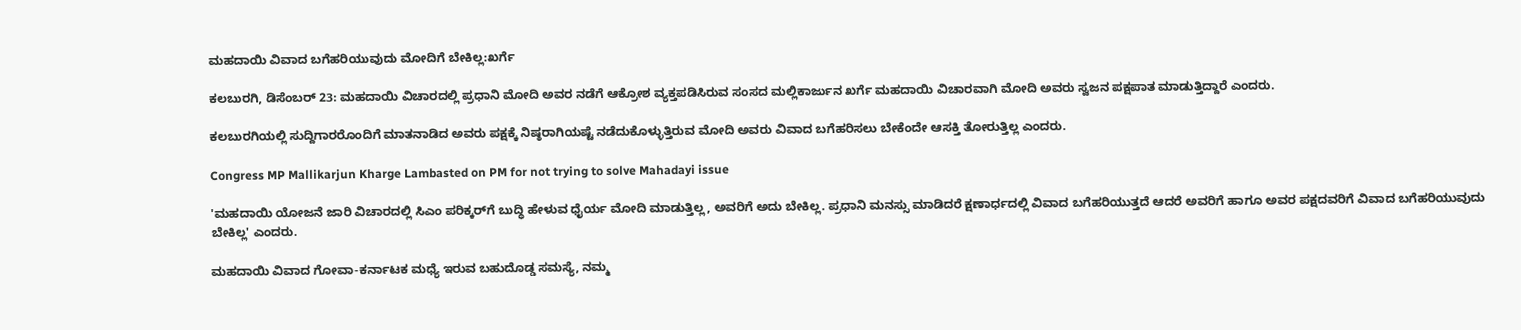ಮಹದಾಯಿ ವಿವಾದ ಬಗೆಹರಿಯುವುದು ಮೋದಿಗೆ ಬೇಕಿಲ್ಲ:ಖರ್ಗೆ

ಕಲಬುರಗಿ, ಡಿಸೆಂಬರ್ 23: ಮಹದಾಯಿ ವಿಚಾರದಲ್ಲಿ ಪ್ರಧಾನಿ ಮೋದಿ ಅವರ ನಡೆಗೆ ಆಕ್ರೋಶ ವ್ಯಕ್ತಪಡಿಸಿರುವ ಸಂಸದ ಮಲ್ಲಿಕಾರ್ಜುನ ಖರ್ಗೆ ಮಹದಾಯಿ ವಿಚಾರವಾಗಿ ಮೋದಿ ಅವರು ಸ್ವಜನ ಪಕ್ಷಪಾತ ಮಾಡುತ್ತಿದ್ದಾರೆ ಎಂದರು.

ಕಲಬುರಗಿಯಲ್ಲಿ ಸುದ್ದಿಗಾರರೊಂದಿಗೆ ಮಾತನಾಡಿದ ಅವರು ಪಕ್ಷಕ್ಕೆ ನಿಷ್ಠರಾಗಿಯಷ್ಟೆ ನಡೆದುಕೊಳ್ಳುತ್ತಿರುವ ಮೋದಿ ಅವರು ವಿವಾದ ಬಗೆಹರಿಸಲು ಬೇಕೆಂದೇ ಆಸಕ್ತಿ ತೋರುತ್ತಿಲ್ಲ ಎಂದರು.

Congress MP Mallikarjun Kharge Lambasted on PM for not trying to solve Mahadayi issue

'ಮಹದಾಯಿ ಯೋಜನೆ ಜಾರಿ ವಿಚಾರದಲ್ಲಿ ಸಿಎಂ‌ ಪರಿಕ್ಕರ್‌ಗೆ ಬುದ್ಧಿ ಹೇಳುವ ಧೈರ್ಯ ಮೋದಿ ಮಾಡುತ್ತಿಲ್ಲ, ಅವರಿಗೆ ಅದು ಬೇಕಿಲ್ಲ. ಪ್ರಧಾನಿ ಮನಸ್ಸು ಮಾಡಿದರೆ ಕ್ಷಣಾರ್ಧದಲ್ಲಿ ವಿವಾದ ಬಗೆಹರಿಯುತ್ತದೆ ಆದರೆ ಅವರಿಗೆ ಹಾಗೂ ಅವರ ಪಕ್ಷದವರಿಗೆ ವಿವಾದ ಬಗೆಹರಿಯುವುದು ಬೇಕಿಲ್ಲ' ಎಂದರು.

ಮಹದಾಯಿ ವಿವಾದ ಗೋವಾ-ಕರ್ನಾಟಕ ಮಧ್ಯೆ ಇರುವ ಬಹುದೊಡ್ಡ ಸಮಸ್ಯೆ, ನಮ್ಮ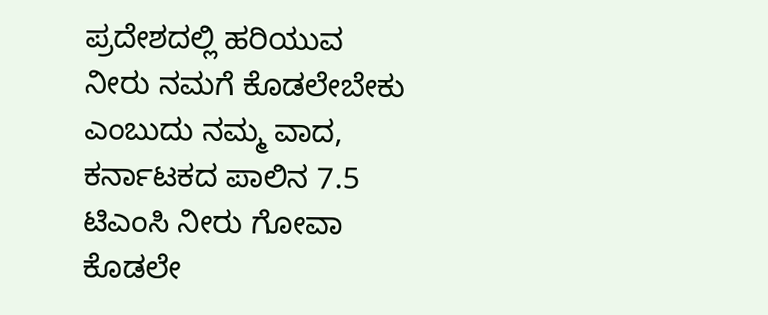ಪ್ರದೇಶದಲ್ಲಿ ಹರಿಯುವ ನೀರು ನಮಗೆ ಕೊಡಲೇಬೇಕು ಎಂಬುದು ನಮ್ಮ ವಾದ, ಕರ್ನಾಟಕದ ಪಾಲಿನ 7.5 ಟಿಎಂಸಿ‌ ನೀರು ಗೋವಾ ಕೊಡಲೇ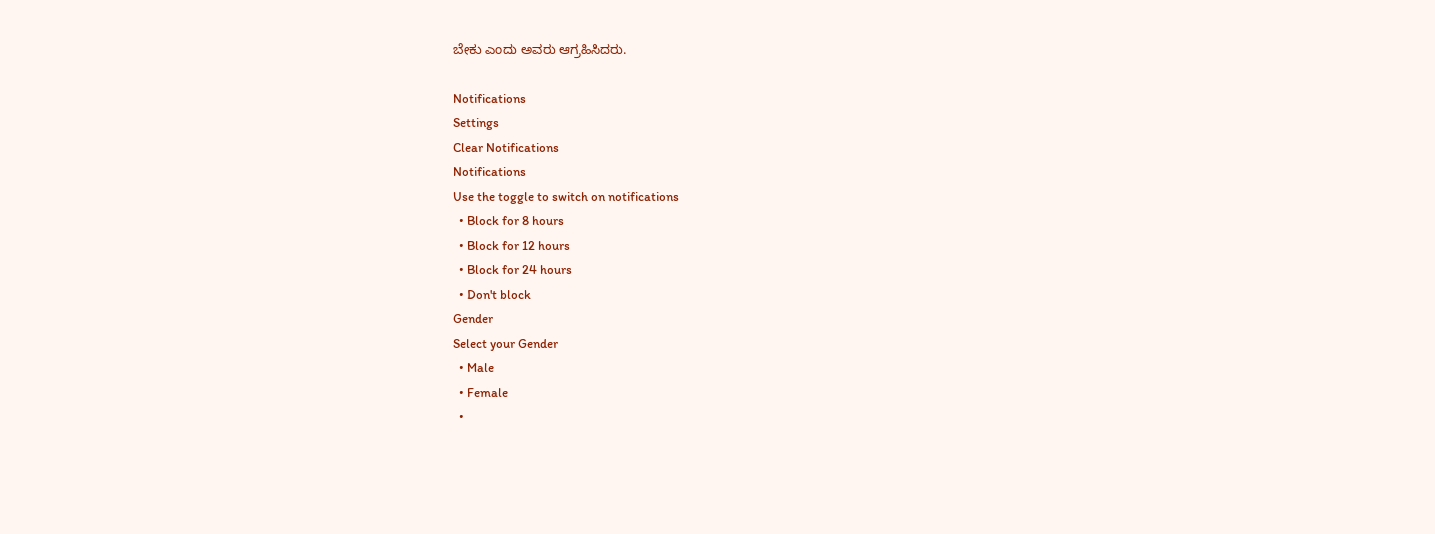ಬೇಕು ಎಂದು ಅವರು ಆಗ್ರಹಿಸಿದರು.

Notifications
Settings
Clear Notifications
Notifications
Use the toggle to switch on notifications
  • Block for 8 hours
  • Block for 12 hours
  • Block for 24 hours
  • Don't block
Gender
Select your Gender
  • Male
  • Female
  •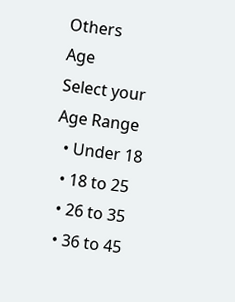Others
Age
Select your Age Range
  • Under 18
  • 18 to 25
  • 26 to 35
  • 36 to 45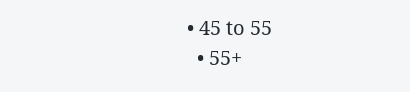• 45 to 55
  • 55+